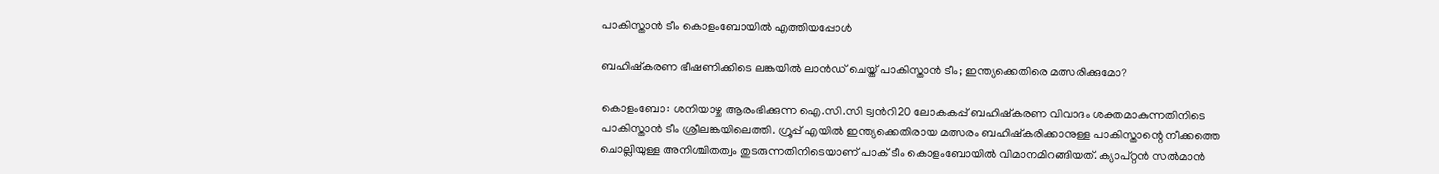പാകിസ്താൻ ടീം കൊളംബോയിൽ എത്തിയപ്പോൾ

ബഹിഷ്കരണ ഭീഷണിക്കിടെ ലങ്കയിൽ ലാൻഡ് ചെയ്ത് പാകിസ്താൻ ടീം; ഇന്ത്യക്കെതിരെ മത്സരിക്കുമോ?

കൊളംബോ: ശനിയാഴ്ച ആരംഭിക്കുന്ന ഐ.സി.സി ട്വന്‍റി20 ലോകകപ്പ് ബഹിഷ്കരണ വിവാദം ശക്തമാകുന്നതിനിടെ പാകിസ്താൻ ടീം ശ്രീലങ്കയിലെത്തി. ഗ്രൂപ്പ് എയിൽ ഇന്ത്യക്കെതിരായ മത്സരം ബഹിഷ്കരിക്കാനുള്ള പാകിസ്താന്റെ നീക്കത്തെ ചൊല്ലിയുള്ള അനിശ്ചിതത്വം തുടരുന്നതിനിടെയാണ് പാക് ടീം കൊളംബോയിൽ വിമാനമിറങ്ങിയത്. ക്യാപ്റ്റൻ സൽമാൻ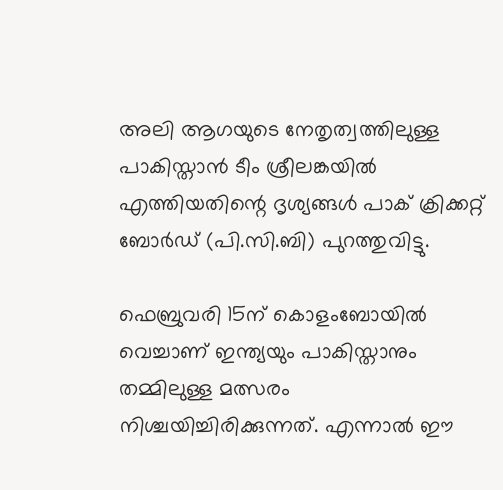അലി ആഗയുടെ നേതൃത്വത്തിലുള്ള പാകിസ്താൻ ടീം ശ്രീലങ്കയിൽ എത്തിയതിന്റെ ദൃശ്യങ്ങൾ പാക് ക്രിക്കറ്റ് ബോർഡ് (പി.സി.ബി) പുറത്തുവിട്ടു.

ഫെബ്രുവരി 15ന് കൊളംബോയിൽ വെച്ചാണ് ഇന്ത്യയും പാകിസ്താനും തമ്മിലുള്ള മത്സരം നിശ്ചയിച്ചിരിക്കുന്നത്. എന്നാൽ ഈ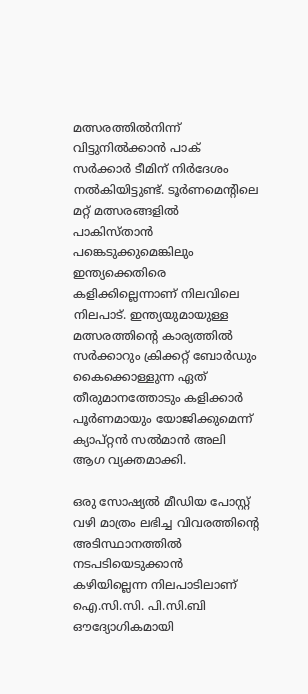മത്സരത്തിൽനിന്ന് വിട്ടുനിൽക്കാൻ പാക് സർക്കാർ ടീമിന് നിർദേശം നൽകിയിട്ടുണ്ട്. ടൂർണമെന്റിലെ മറ്റ് മത്സരങ്ങളിൽ പാകിസ്താൻ പങ്കെടുക്കുമെങ്കിലും ഇന്ത്യക്കെതിരെ കളിക്കില്ലെന്നാണ് നിലവിലെ നിലപാട്. ഇന്ത്യയുമായുള്ള മത്സരത്തിന്റെ കാര്യത്തിൽ സർക്കാറും ക്രിക്കറ്റ് ബോർഡും കൈക്കൊള്ളുന്ന ഏത് തീരുമാനത്തോടും കളിക്കാർ പൂർണമായും യോജിക്കുമെന്ന് ക്യാപ്റ്റൻ സൽമാൻ അലി ആഗ വ്യക്തമാക്കി.

ഒരു സോഷ്യൽ മീഡിയ പോസ്റ്റ് വഴി മാത്രം ലഭിച്ച വിവരത്തിന്റെ അടിസ്ഥാനത്തിൽ നടപടിയെടുക്കാൻ കഴിയില്ലെന്ന നിലപാടിലാണ് ഐ.സി.സി. പി.സി.ബി ഔദ്യോഗികമായി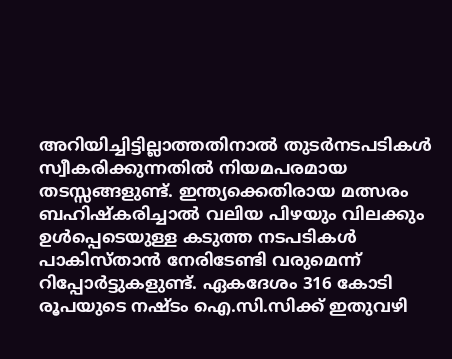അറിയിച്ചിട്ടില്ലാത്തതിനാൽ തുടർനടപടികൾ സ്വീകരിക്കുന്നതിൽ നിയമപരമായ തടസ്സങ്ങളുണ്ട്. ഇന്ത്യക്കെതിരായ മത്സരം ബഹിഷ്കരിച്ചാൽ വലിയ പിഴയും വിലക്കും ഉൾപ്പെടെയുള്ള കടുത്ത നടപടികൾ പാകിസ്താൻ നേരിടേണ്ടി വരുമെന്ന് റിപ്പോർട്ടുകളുണ്ട്. ഏകദേശം 316 കോടി രൂപയുടെ നഷ്ടം ഐ.സി.സിക്ക് ഇതുവഴി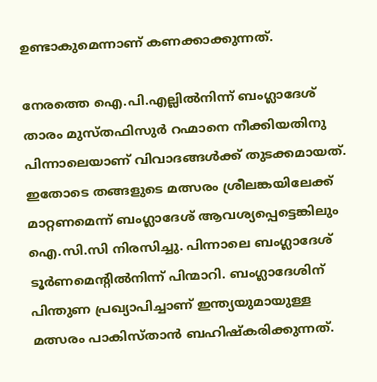ഉണ്ടാകുമെന്നാണ് കണക്കാക്കുന്നത്.

നേരത്തെ ഐ.പി.എല്ലിൽനിന്ന് ബംഗ്ലാദേശ് താരം മുസ്തഫിസുർ റഹ്മാനെ നീക്കിയതിനു പിന്നാലെയാണ് വിവാദങ്ങൾക്ക് തുടക്കമായത്. ഇതോടെ തങ്ങളുടെ മത്സരം ശ്രീലങ്കയിലേക്ക് മാറ്റണമെന്ന് ബംഗ്ലാദേശ് ആവശ്യപ്പെട്ടെങ്കിലും ഐ.സി.സി നിരസിച്ചു. പിന്നാലെ ബംഗ്ലാദേശ് ടൂർണമെന്‍റിൽനിന്ന് പിന്മാറി. ബംഗ്ലാദേശിന് പിന്തുണ പ്രഖ്യാപിച്ചാണ് ഇന്ത്യയുമായുള്ള മത്സരം പാകിസ്താൻ ബഹിഷ്കരിക്കുന്നത്.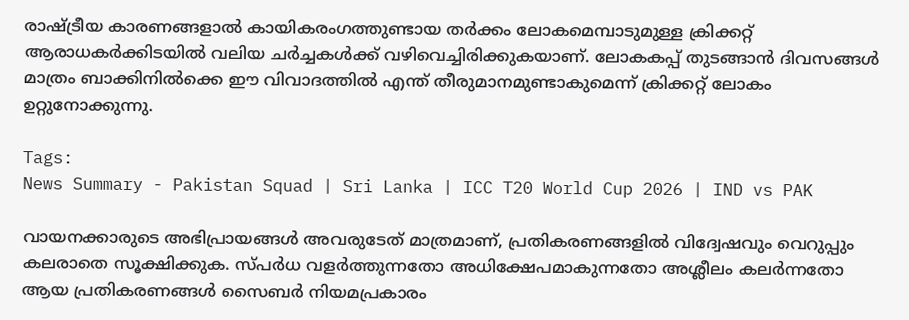രാഷ്ട്രീയ കാരണങ്ങളാൽ കായികരംഗത്തുണ്ടായ തർക്കം ലോകമെമ്പാടുമുള്ള ക്രിക്കറ്റ് ആരാധകർക്കിടയിൽ വലിയ ചർച്ചകൾക്ക് വഴിവെച്ചിരിക്കുകയാണ്. ലോകകപ്പ് തുടങ്ങാൻ ദിവസങ്ങൾ മാത്രം ബാക്കിനിൽക്കെ ഈ വിവാദത്തിൽ എന്ത് തീരുമാനമുണ്ടാകുമെന്ന് ക്രിക്കറ്റ് ലോകം ഉറ്റുനോക്കുന്നു.

Tags:
News Summary - Pakistan Squad | Sri Lanka | ICC T20 World Cup 2026 | IND vs PAK

വായനക്കാരുടെ അഭിപ്രായങ്ങള്‍ അവരുടേത് മാത്രമാണ്, പ്രതികരണങ്ങളിൽ വിദ്വേഷവും വെറുപ്പും കലരാതെ സൂക്ഷിക്കുക. സ്പർധ വളർത്തുന്നതോ അധിക്ഷേപമാകുന്നതോ അശ്ലീലം കലർന്നതോ ആയ പ്രതികരണങ്ങൾ സൈബർ നിയമപ്രകാരം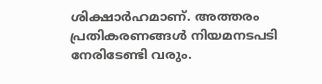ശിക്ഷാർഹമാണ്. അത്തരം പ്രതികരണങ്ങൾ നിയമനടപടി നേരിടേണ്ടി വരും.